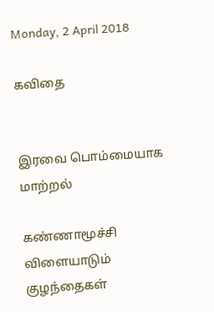Monday, 2 April 2018

கவிதை


இரவை பொம்மையாக மாற்றல்

கண்ணாமூச்சி விளையாடும் குழந்தைகள்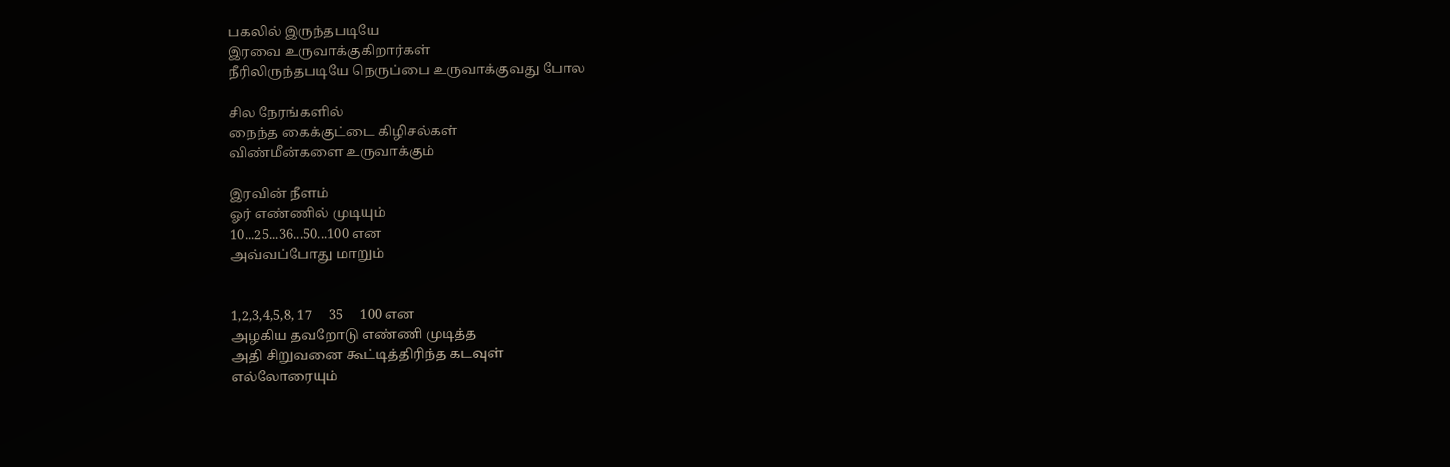பகலில் இருந்தபடியே
இரவை உருவாக்குகிறார்கள்
நீரிலிருந்தபடியே நெருப்பை உருவாக்குவது போல

சில நேரங்களில்
நைந்த கைக்குட்டை கிழிசல்கள்
விண்மீன்களை உருவாக்கும்

இரவின் நீளம்
ஓர் எண்ணில் முடியும்
10...25...36...50...100 என
அவ்வப்போது மாறும்


1,2,3,4,5,8, 17     35     100 என
அழகிய தவறோடு எண்ணி முடித்த
அதி சிறுவனை கூட்டித்திரிந்த கடவுள்
எல்லோரையும்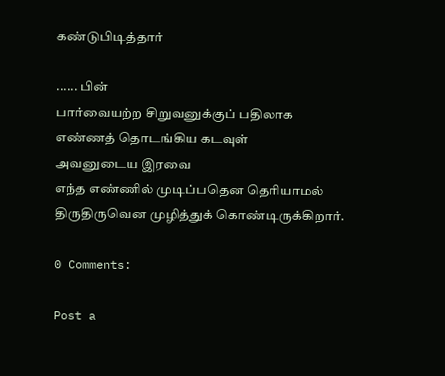கண்டுபிடித்தார்

...... பின்
பார்வையற்ற சிறுவனுக்குப் பதிலாக
எண்ணத் தொடங்கிய கடவுள்
அவனுடைய இரவை
எந்த எண்ணில் முடிப்பதென தெரியாமல்
திருதிருவென முழித்துக் கொண்டிருக்கிறார்.

0 Comments:

Post a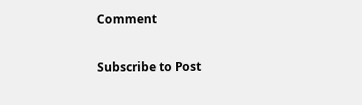Comment

Subscribe to Post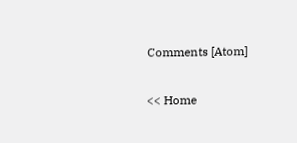Comments [Atom]

<< Home